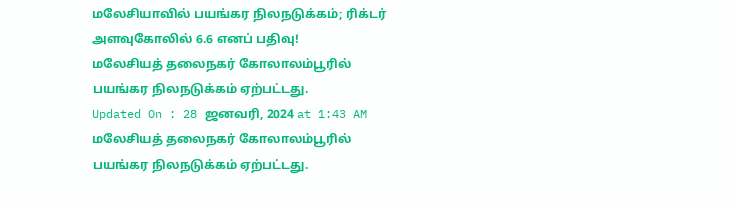மலேசியாவில் பயங்கர நிலநடுக்கம்; ரிக்டர் அளவுகோலில் 6.6 எனப் பதிவு!
மலேசியத் தலைநகர் கோலாலம்பூரில் பயங்கர நிலநடுக்கம் ஏற்பட்டது.
Updated On : 28 ஜனவரி, 2024 at 1:43 AM
மலேசியத் தலைநகர் கோலாலம்பூரில் பயங்கர நிலநடுக்கம் ஏற்பட்டது.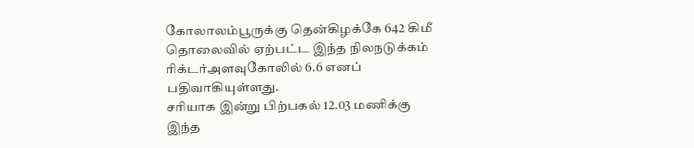கோலாலம்பூருக்கு தென்கிழக்கே 642 கிமீ தொலைவில் ஏற்பட்ட இந்த நிலநடுக்கம் ரிக்டர்அளவுகோலில் 6.6 எனப் பதிவாகியுள்ளது.
சரியாக இன்று பிற்பகல் 12.03 மணிக்கு இந்த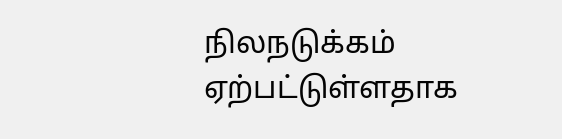நிலநடுக்கம் ஏற்பட்டுள்ளதாக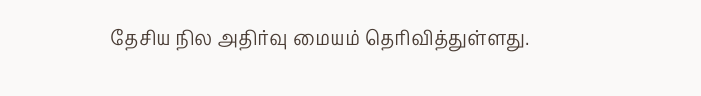தேசிய நில அதிர்வு மையம் தெரிவித்துள்ளது.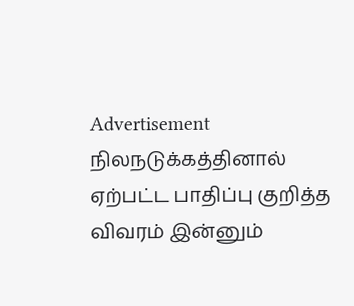Advertisement
நிலநடுக்கத்தினால் ஏற்பட்ட பாதிப்பு குறித்த விவரம் இன்னும்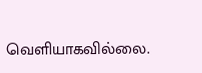வெளியாகவில்லை.